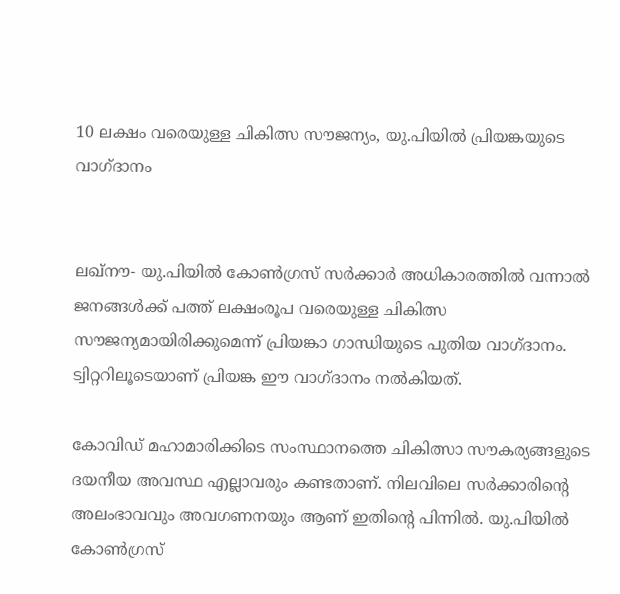10 ലക്ഷം വരെയുള്ള ചികിത്സ സൗജന്യം, യു.പിയില്‍ പ്രിയങ്കയുടെ വാഗ്ദാനം


ലഖ്നൗ- യു.പിയില്‍ കോണ്‍ഗ്രസ് സര്‍ക്കാര്‍ അധികാരത്തില്‍ വന്നാല്‍ ജനങ്ങള്‍ക്ക് പത്ത് ലക്ഷംരൂപ വരെയുള്ള ചികിത്സ സൗജന്യമായിരിക്കുമെന്ന് പ്രിയങ്കാ ഗാന്ധിയുടെ പുതിയ വാഗ്ദാനം. ട്വിറ്ററിലൂടെയാണ് പ്രിയങ്ക ഈ വാഗ്ദാനം നല്‍കിയത്.

കോവിഡ് മഹാമാരിക്കിടെ സംസ്ഥാനത്തെ ചികിത്സാ സൗകര്യങ്ങളുടെ ദയനീയ അവസ്ഥ എല്ലാവരും കണ്ടതാണ്. നിലവിലെ സര്‍ക്കാരിന്റെ അലംഭാവവും അവഗണനയും ആണ് ഇതിന്റെ പിന്നില്‍. യു.പിയില്‍ കോണ്‍ഗ്രസ്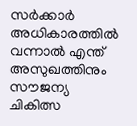സര്‍ക്കാര്‍ അധികാരത്തില്‍ വന്നാല്‍ എന്ത് അസുഖത്തിനും സൗജന്യ ചികിത്സ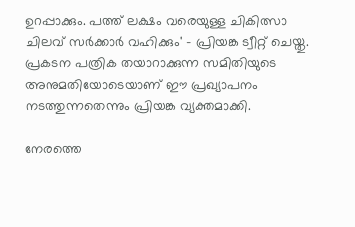ഉറപ്പാക്കും. പത്ത് ലക്ഷം വരെയുള്ള ചികിത്സാ ചിലവ് സര്‍ക്കാര്‍ വഹിക്കും' - പ്രിയങ്ക ട്വീറ്റ് ചെയ്തു. പ്രകടന പത്രിക തയാറാക്കുന്ന സമിതിയുടെ അനുമതിയോടെയാണ് ഈ പ്രഖ്യാപനം നടത്തുന്നതെന്നും പ്രിയങ്ക വ്യക്തമാക്കി.

നേരത്തെ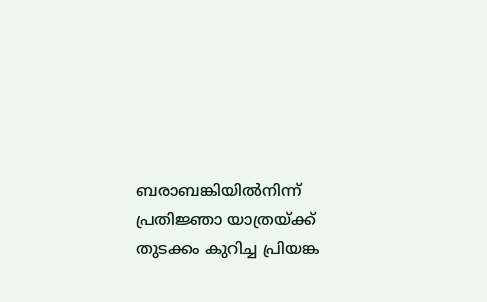ബരാബങ്കിയില്‍നിന്ന് പ്രതിജ്ഞാ യാത്രയ്ക്ക് തുടക്കം കുറിച്ച പ്രിയങ്ക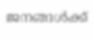ജനങ്ങള്‍ക്ക്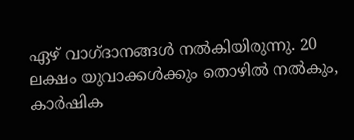ഏഴ് വാഗ്ദാനങ്ങള്‍ നല്‍കിയിരുന്നു. 20 ലക്ഷം യുവാക്കള്‍ക്കും തൊഴില്‍ നല്‍കും, കാര്‍ഷിക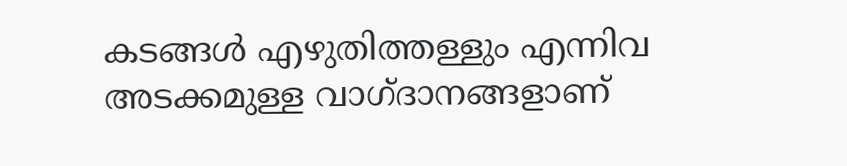കടങ്ങള്‍ എഴുതിത്തള്ളും എന്നിവ അടക്കമുള്ള വാഗ്ദാനങ്ങളാണ്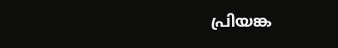പ്രിയങ്ക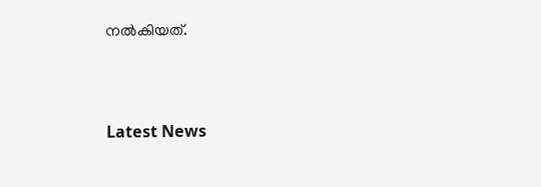നല്‍കിയത്.



Latest News